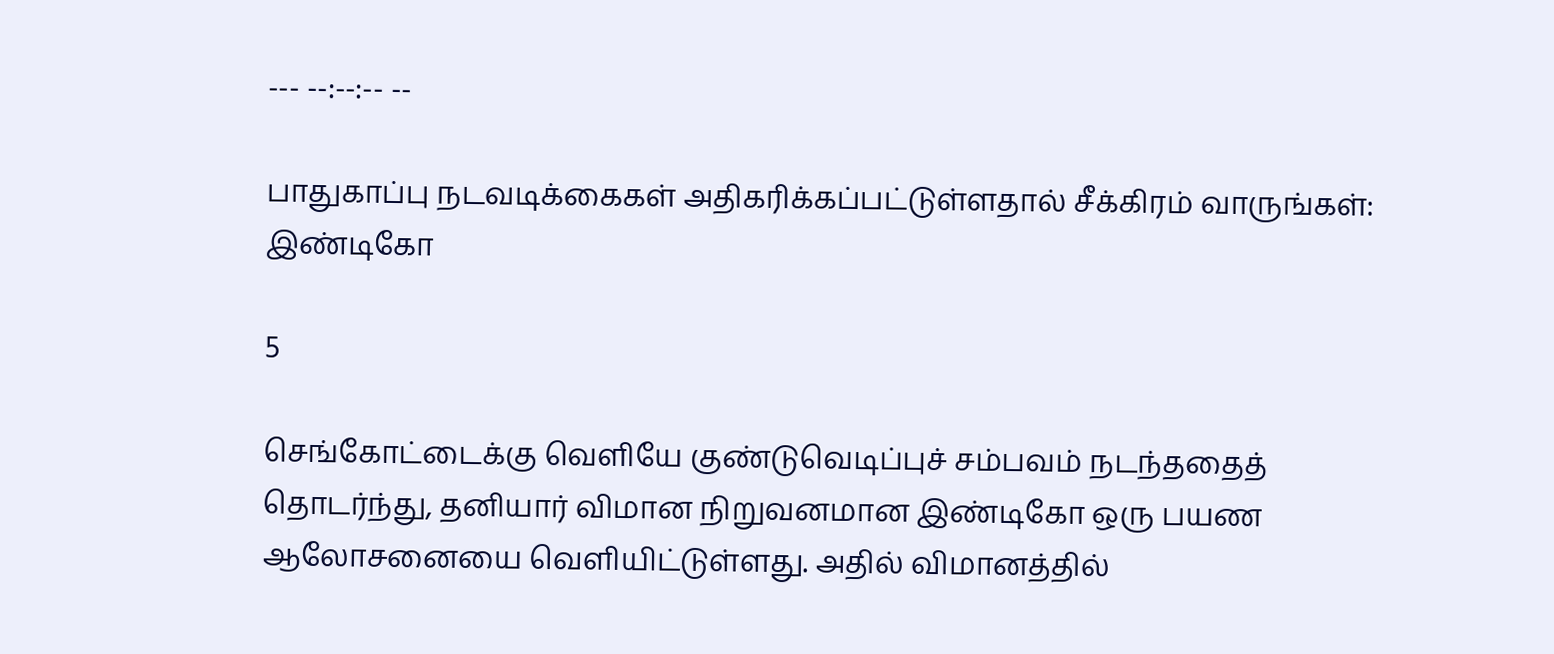--- --:--:-- --

பாதுகாப்பு நடவடிக்கைகள் அதிகரிக்கப்பட்டுள்ளதால் சீக்கிரம் வாருங்கள்: இண்டிகோ

5

செங்கோட்டைக்கு வெளியே குண்டுவெடிப்புச் சம்பவம் நடந்ததைத் தொடர்ந்து, தனியார் விமான நிறுவனமான இண்டிகோ ஒரு பயண ஆலோசனையை வெளியிட்டுள்ளது. அதில் விமானத்தில்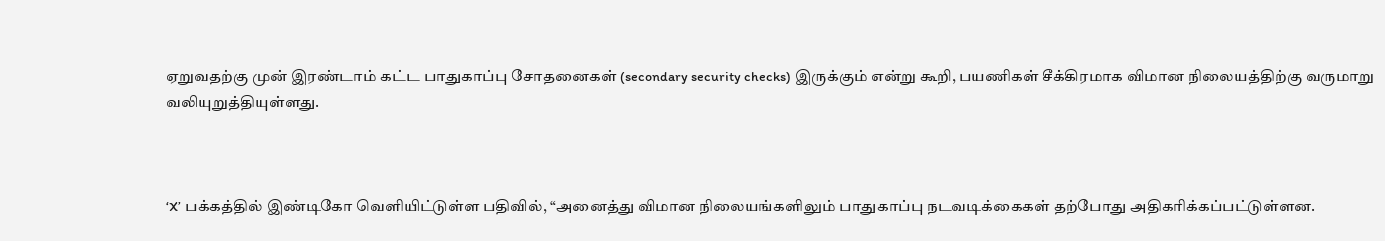ஏறுவதற்கு முன் இரண்டாம் கட்ட பாதுகாப்பு சோதனைகள் (secondary security checks) இருக்கும் என்று கூறி, பயணிகள் சீக்கிரமாக விமான நிலையத்திற்கு வருமாறு வலியுறுத்தியுள்ளது.



‘X’ பக்கத்தில் இண்டிகோ வெளியிட்டுள்ள பதிவில், “அனைத்து விமான நிலையங்களிலும் பாதுகாப்பு நடவடிக்கைகள் தற்போது அதிகரிக்கப்பட்டுள்ளன.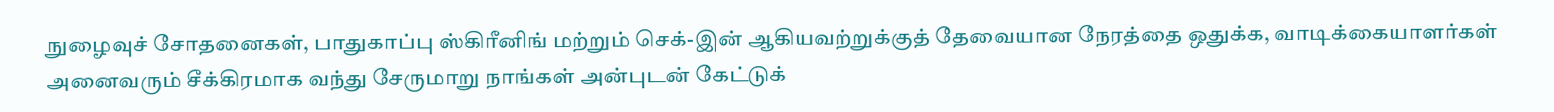நுழைவுச் சோதனைகள், பாதுகாப்பு ஸ்கிரீனிங் மற்றும் செக்-இன் ஆகியவற்றுக்குத் தேவையான நேரத்தை ஒதுக்க, வாடிக்கையாளர்கள் அனைவரும் சீக்கிரமாக வந்து சேருமாறு நாங்கள் அன்புடன் கேட்டுக்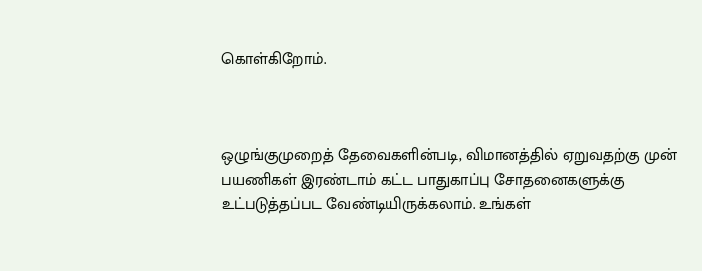கொள்கிறோம்.



ஒழுங்குமுறைத் தேவைகளின்படி, விமானத்தில் ஏறுவதற்கு முன் பயணிகள் இரண்டாம் கட்ட பாதுகாப்பு சோதனைகளுக்கு உட்படுத்தப்பட வேண்டியிருக்கலாம். உங்கள்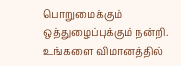பொறுமைக்கும் ஒத்துழைப்புக்கும் நன்றி. உங்களை விமானத்தில்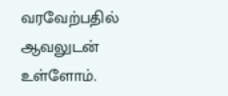வரவேற்பதில் ஆவலுடன் உள்ளோம்.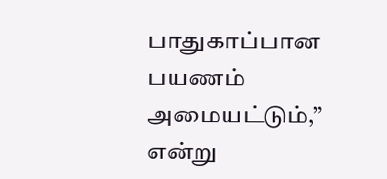பாதுகாப்பான பயணம் அமையட்டும்,” என்று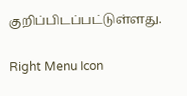குறிப்பிடப்பட்டுள்ளது.

Right Menu Icon